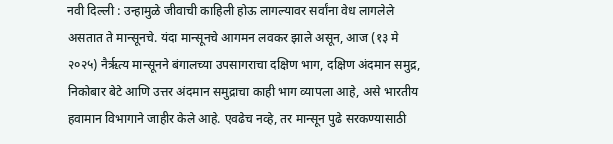नवी दिल्ली : उन्हामुळे जीवाची काहिली होऊ लागल्यावर सर्वांना वेध लागलेले असतात ते मान्सूनचे. यंदा मान्सूनचे आगमन लवकर झाले असून, आज (१३ मे २०२५) नैर्ऋत्य मान्सूनने बंगालच्या उपसागराचा दक्षिण भाग, दक्षिण अंदमान समुद्र, निकोबार बेटे आणि उत्तर अंदमान समुद्राचा काही भाग व्यापला आहे, असे भारतीय हवामान विभागाने जाहीर केले आहे. एवढेच नव्हे, तर मान्सून पुढे सरकण्यासाठी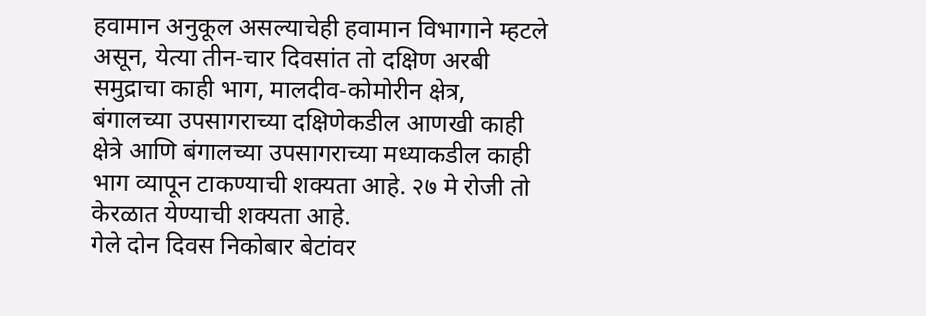हवामान अनुकूल असल्याचेही हवामान विभागाने म्हटले असून, येत्या तीन-चार दिवसांत तो दक्षिण अरबी समुद्राचा काही भाग, मालदीव-कोमोरीन क्षेत्र, बंगालच्या उपसागराच्या दक्षिणेकडील आणखी काही क्षेत्रे आणि बंगालच्या उपसागराच्या मध्याकडील काही भाग व्यापून टाकण्याची शक्यता आहे. २७ मे रोजी तो केरळात येण्याची शक्यता आहे.
गेले दोन दिवस निकोबार बेटांवर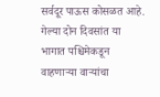सर्वदूर पाऊस कोसळत आहे. गेल्या दोन दिवसांत या भागात पश्चिमेकडून वाहणाऱ्या वाऱ्यांचा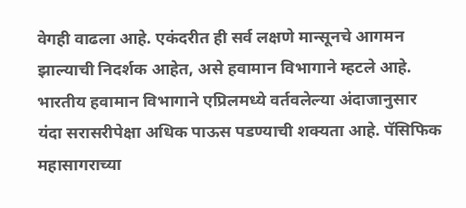वेगही वाढला आहे. एकंदरीत ही सर्व लक्षणे मान्सूनचे आगमन झाल्याची निदर्शक आहेत, असे हवामान विभागाने म्हटले आहे. भारतीय हवामान विभागाने एप्रिलमध्ये वर्तवलेल्या अंदाजानुसार यंदा सरासरीपेक्षा अधिक पाऊस पडण्याची शक्यता आहे. पॅसिफिक महासागराच्या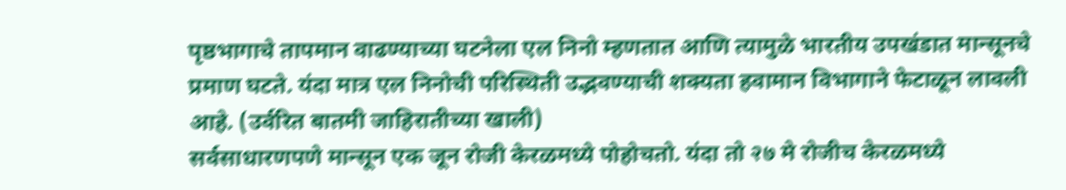पृष्ठभागाचे तापमान वाढण्याच्या घटनेला एल निनो म्हणतात आणि त्यामुळे भारतीय उपखंडात मान्सूनचे प्रमाण घटते. यंदा मात्र एल निनोची परिस्थिती उद्भवण्याची शक्यता हवामान विभागाने फेटाळून लावली आहे. (उर्वरित बातमी जाहिरातीच्या खाली)
सर्वसाधारणपणे मान्सून एक जून रोजी केरळमध्ये पोहोचतो. यंदा तो २७ मे रोजीच केरळमध्ये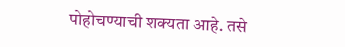पोहोचण्याची शक्यता आहे. तसे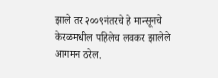झाले तर २००९नंतरचे हे मान्सूनचे केरळमधील पहिलेच लवकर झालेले आगमन ठरेल.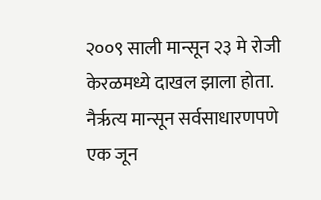२००९ साली मान्सून २३ मे रोजी केरळमध्ये दाखल झाला होता.
नैर्ऋत्य मान्सून सर्वसाधारणपणे एक जून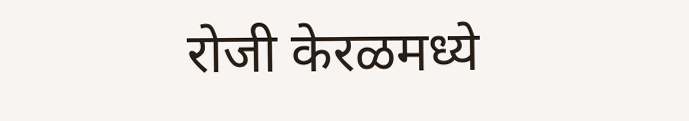रोजी केरळमध्ये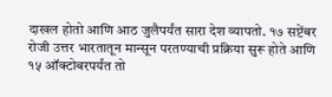दाखल होतो आणि आठ जुलैपर्यंत सारा देश व्यापतो. १७ सप्टेंबर रोजी उत्तर भारतातून मान्सून परतण्याची प्रक्रिया सुरू होते आणि १५ ऑक्टोबरपर्यंत तो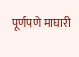पूर्णपणे माघारी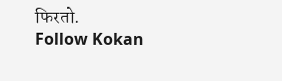फिरतो.
Follow Kokan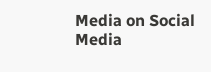Media on Social Media